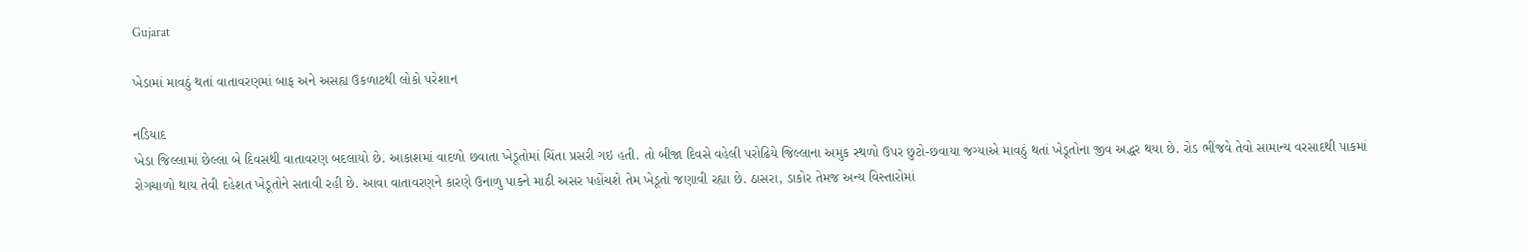Gujarat

ખેડામાં માવઠું થતાં વાતાવરણમાં બાફ અને અસહ્ય ઉકળાટથી લોકો પરેશાન

નડિયાદ
ખેડા જિલ્લામાં છેલ્લા બે દિવસથી વાતાવરણ બદલાયો છે. આકાશમાં વાદળો છવાતા ખેડૂતોમાં ચિંતા પ્રસરી ગઇ હતી. તો બીજા દિવસે વહેલી પરોઢિયે જિલ્લાના અમુક સ્થળો ઉપર છુટો-છવાયા જગ્યાએ માવઠું થતાં ખેડૂતોના જીવ અદ્ધર થયા છે. રોડ ભીંજવે તેવો સામાન્ય વરસાદથી પાકમાં રોગચાળો થાય તેવી દહેશત ખેડૂતોને સતાવી રહી છે. આવા વાતાવરણને કારણે ઉનાળુ પાકને માઠી અસર પહોંચશે તેમ ખેડૂતો જણાવી રહ્યા છે. ઠાસરા, ડાકોર તેમજ અન્ય વિસ્તારોમાં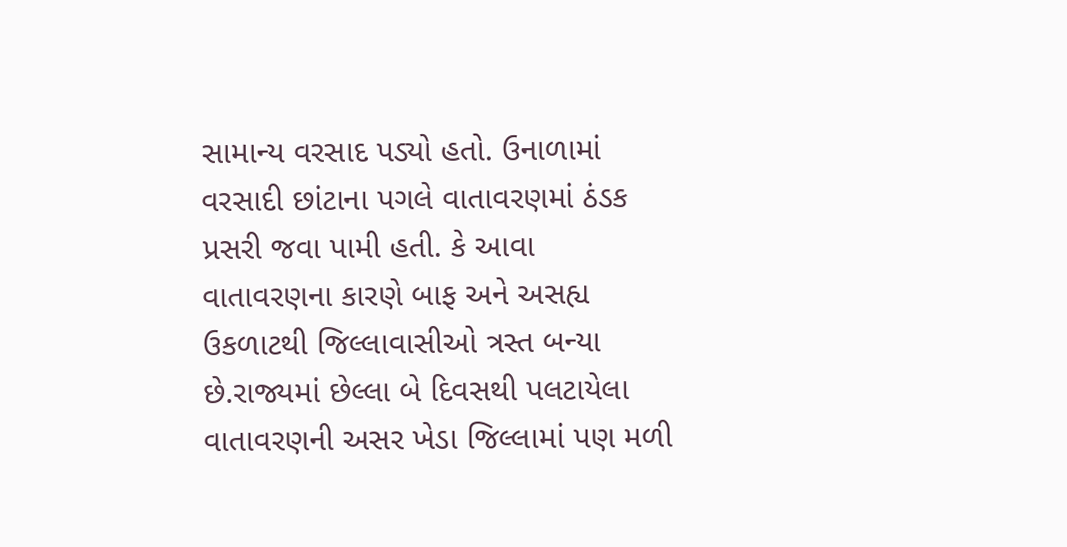સામાન્ય વરસાદ પડ્યો હતો. ઉનાળામાં વરસાદી છાંટાના પગલે વાતાવરણમાં ઠંડક પ્રસરી જવા પામી હતી. કે આવા વાતાવરણના કારણે બાફ અને અસહ્ય ઉકળાટથી જિલ્લાવાસીઓ ત્રસ્ત બન્યા છે.રાજ્યમાં છેલ્લા બે દિવસથી પલટાયેલા વાતાવરણની અસર ખેડા જિલ્લામાં પણ મળી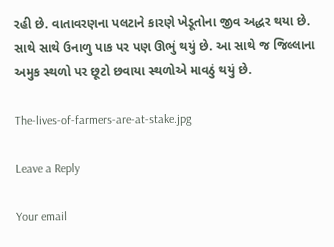રહી છે. વાતાવરણના પલટાને કારણે ખેડૂતોના જીવ અદ્ધર થયા છે. સાથે સાથે ઉનાળુ પાક પર પણ ઊભું થયું છે. આ સાથે જ જિલ્લાના અમુક સ્થળો પર છૂટો છવાયા સ્થળોએ માવઠું થયું છે.

The-lives-of-farmers-are-at-stake.jpg

Leave a Reply

Your email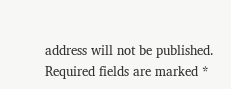address will not be published. Required fields are marked *